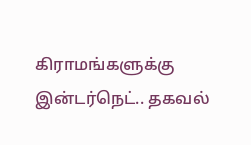கிராமங்களுக்கு இன்டர்நெட்.. தகவல்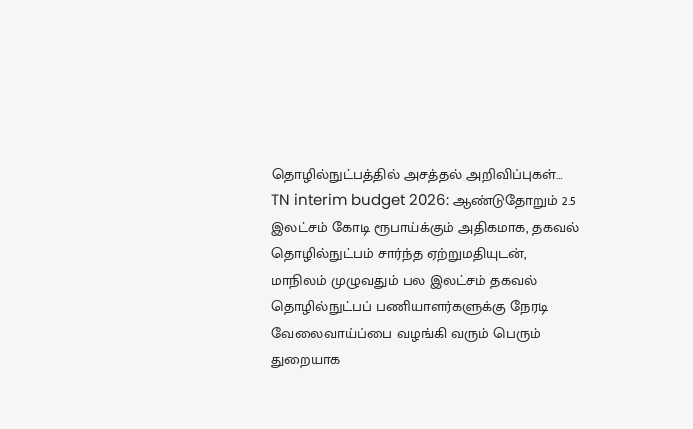தொழில்நுட்பத்தில் அசத்தல் அறிவிப்புகள்…
TN interim budget 2026: ஆண்டுதோறும் 2.5 இலட்சம் கோடி ரூபாய்க்கும் அதிகமாக, தகவல் தொழில்நுட்பம் சார்ந்த ஏற்றுமதியுடன், மாநிலம் முழுவதும் பல இலட்சம் தகவல் தொழில்நுட்பப் பணியாளர்களுக்கு நேரடி வேலைவாய்ப்பை வழங்கி வரும் பெரும் துறையாக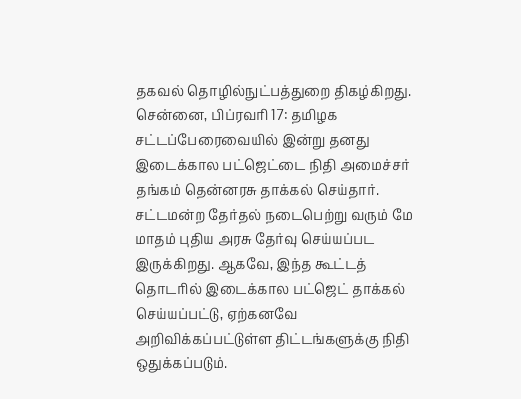தகவல் தொழில்நுட்பத்துறை திகழ்கிறது.
சென்னை, பிப்ரவரி 17: தமிழக சட்டப்பேரைவையில் இன்று தனது இடைக்கால பட்ஜெட்டை நிதி அமைச்சர் தங்கம் தென்னரசு தாக்கல் செய்தார். சட்டமன்ற தேர்தல் நடைபெற்று வரும் மே மாதம் புதிய அரசு தேர்வு செய்யப்பட இருக்கிறது. ஆகவே, இந்த கூட்டத் தொடரில் இடைக்கால பட்ஜெட் தாக்கல் செய்யப்பட்டு, ஏற்கனவே அறிவிக்கப்பட்டுள்ள திட்டங்களுக்கு நிதி ஒதுக்கப்படும்.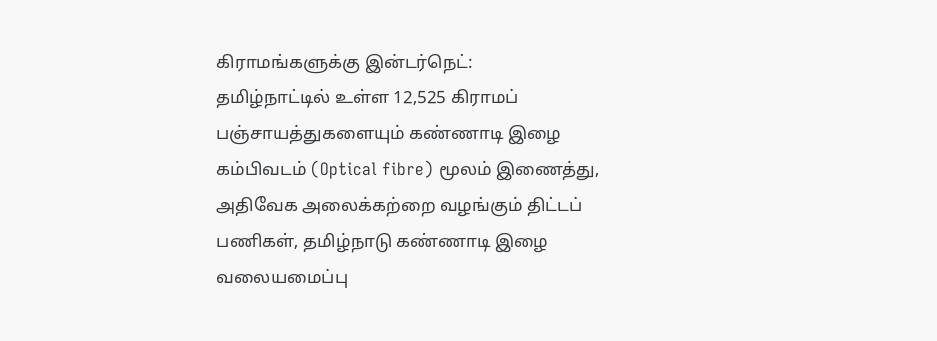கிராமங்களுக்கு இன்டர்நெட்:
தமிழ்நாட்டில் உள்ள 12,525 கிராமப் பஞ்சாயத்துகளையும் கண்ணாடி இழை கம்பிவடம் (Optical fibre) மூலம் இணைத்து, அதிவேக அலைக்கற்றை வழங்கும் திட்டப் பணிகள், தமிழ்நாடு கண்ணாடி இழை வலையமைப்பு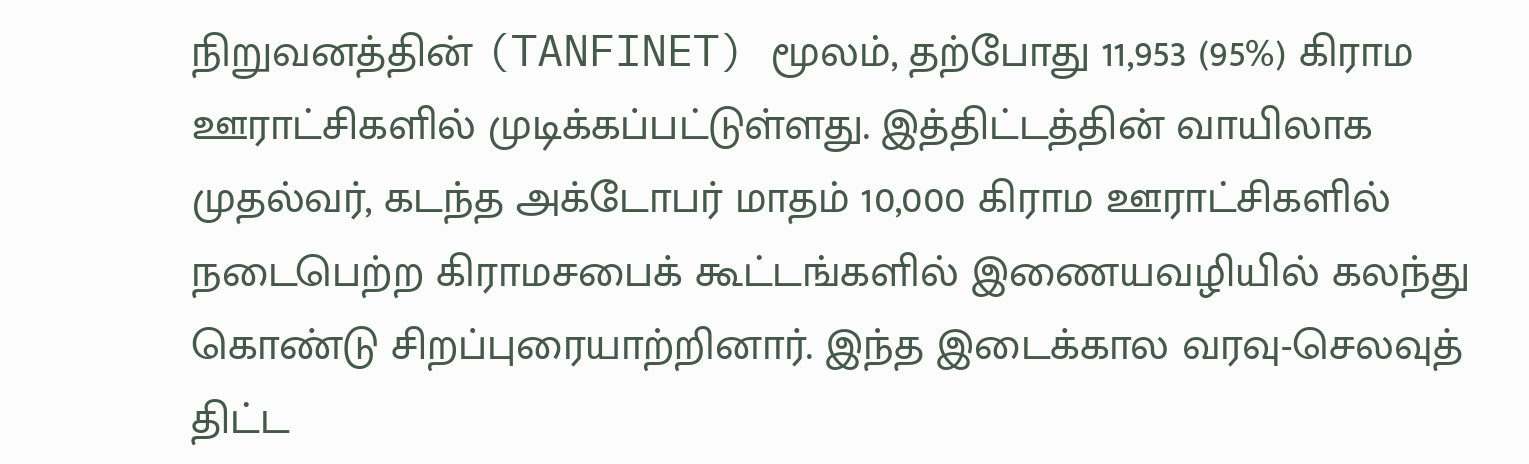நிறுவனத்தின் (TANFINET) மூலம், தற்போது 11,953 (95%) கிராம ஊராட்சிகளில் முடிக்கப்பட்டுள்ளது. இத்திட்டத்தின் வாயிலாக முதல்வர், கடந்த அக்டோபர் மாதம் 10,000 கிராம ஊராட்சிகளில் நடைபெற்ற கிராமசபைக் கூட்டங்களில் இணையவழியில் கலந்து கொண்டு சிறப்புரையாற்றினார். இந்த இடைக்கால வரவு-செலவுத் திட்ட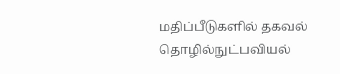மதிப்பீடுகளில் தகவல் தொழில்நுட்பவியல்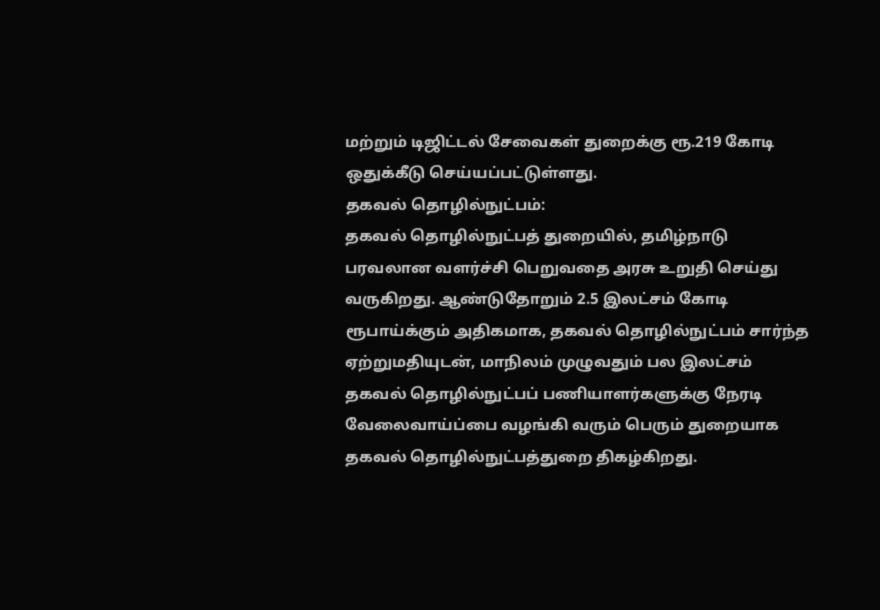மற்றும் டிஜிட்டல் சேவைகள் துறைக்கு ரூ.219 கோடி ஒதுக்கீடு செய்யப்பட்டுள்ளது.
தகவல் தொழில்நுட்பம்:
தகவல் தொழில்நுட்பத் துறையில், தமிழ்நாடு பரவலான வளர்ச்சி பெறுவதை அரசு உறுதி செய்து வருகிறது. ஆண்டுதோறும் 2.5 இலட்சம் கோடி ரூபாய்க்கும் அதிகமாக, தகவல் தொழில்நுட்பம் சார்ந்த ஏற்றுமதியுடன், மாநிலம் முழுவதும் பல இலட்சம் தகவல் தொழில்நுட்பப் பணியாளர்களுக்கு நேரடி வேலைவாய்ப்பை வழங்கி வரும் பெரும் துறையாக தகவல் தொழில்நுட்பத்துறை திகழ்கிறது.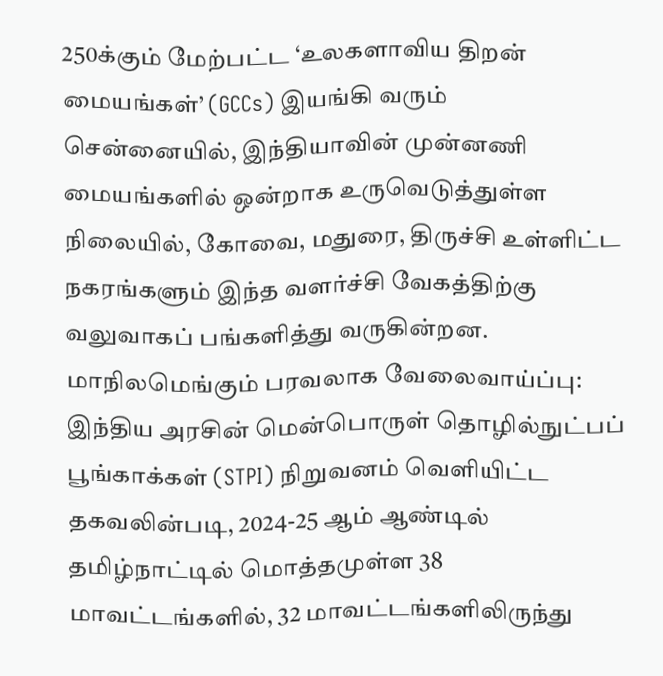250க்கும் மேற்பட்ட ‘உலகளாவிய திறன் மையங்கள்’ (GCCs) இயங்கி வரும் சென்னையில், இந்தியாவின் முன்னணி மையங்களில் ஒன்றாக உருவெடுத்துள்ள நிலையில், கோவை, மதுரை, திருச்சி உள்ளிட்ட நகரங்களும் இந்த வளர்ச்சி வேகத்திற்கு வலுவாகப் பங்களித்து வருகின்றன.
மாநிலமெங்கும் பரவலாக வேலைவாய்ப்பு:
இந்திய அரசின் மென்பொருள் தொழில்நுட்பப் பூங்காக்கள் (STPI) நிறுவனம் வெளியிட்ட தகவலின்படி, 2024-25 ஆம் ஆண்டில் தமிழ்நாட்டில் மொத்தமுள்ள 38 மாவட்டங்களில், 32 மாவட்டங்களிலிருந்து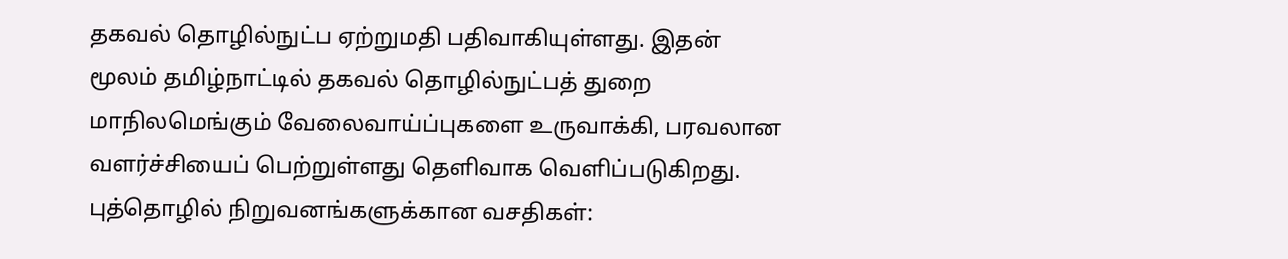தகவல் தொழில்நுட்ப ஏற்றுமதி பதிவாகியுள்ளது. இதன் மூலம் தமிழ்நாட்டில் தகவல் தொழில்நுட்பத் துறை மாநிலமெங்கும் வேலைவாய்ப்புகளை உருவாக்கி, பரவலான வளர்ச்சியைப் பெற்றுள்ளது தெளிவாக வெளிப்படுகிறது.
புத்தொழில் நிறுவனங்களுக்கான வசதிகள்: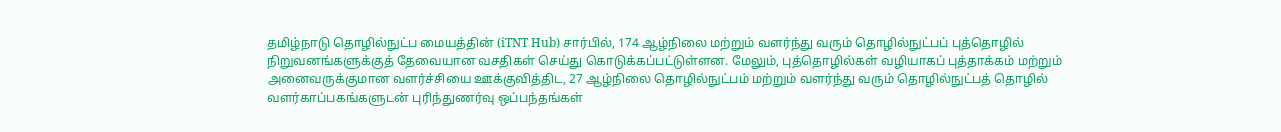தமிழ்நாடு தொழில்நுட்ப மையத்தின் (iTNT Hub) சார்பில், 174 ஆழ்நிலை மற்றும் வளர்ந்து வரும் தொழில்நுட்பப் புத்தொழில் நிறுவனங்களுக்குத் தேவையான வசதிகள் செய்து கொடுக்கப்பட்டுள்ளன. மேலும், புத்தொழில்கள் வழியாகப் புத்தாக்கம் மற்றும் அனைவருக்குமான வளர்ச்சியை ஊக்குவித்திட, 27 ஆழ்நிலை தொழில்நுட்பம் மற்றும் வளர்ந்து வரும் தொழில்நுட்பத் தொழில் வளர்காப்பகங்களுடன் புரிந்துணர்வு ஒப்பந்தங்கள்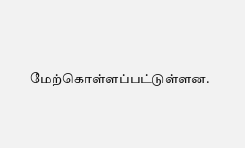மேற்கொள்ளப்பட்டுள்ளன.